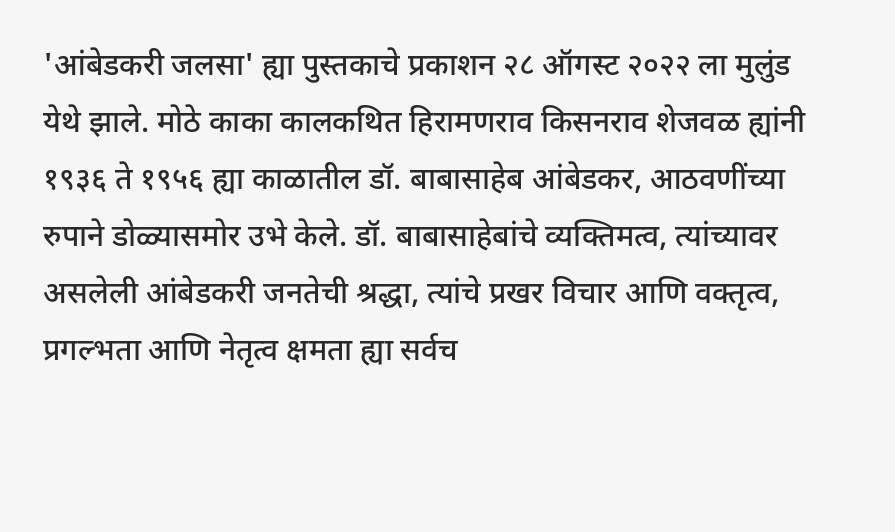'आंबेडकरी जलसा' ह्या पुस्तकाचे प्रकाशन २८ ऑगस्ट २०२२ ला मुलुंड येथे झाले. मोठे काका कालकथित हिरामणराव किसनराव शेजवळ ह्यांनी १९३६ ते १९५६ ह्या काळातील डॉ. बाबासाहेब आंबेडकर, आठवणींच्या रुपाने डोळ्यासमोर उभे केले. डॉ. बाबासाहेबांचे व्यक्तिमत्व, त्यांच्यावर असलेली आंबेडकरी जनतेची श्रद्धा, त्यांचे प्रखर विचार आणि वक्तृत्व, प्रगल्भता आणि नेतृत्व क्षमता ह्या सर्वच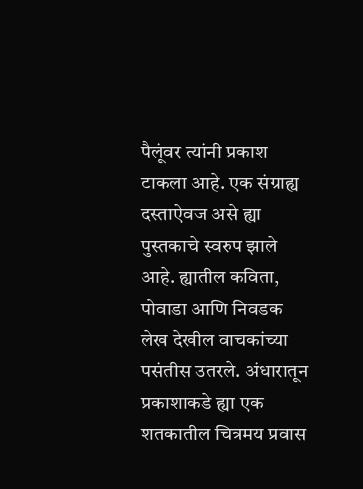पैलूंवर त्यांनी प्रकाश टाकला आहे. एक संग्राह्य दस्ताऐवज असे ह्या पुस्तकाचे स्वरुप झाले आहे. ह्यातील कविता, पोवाडा आणि निवडक लेख देखील वाचकांच्या पसंतीस उतरले. अंधारातून प्रकाशाकडे ह्या एक शतकातील चित्रमय प्रवास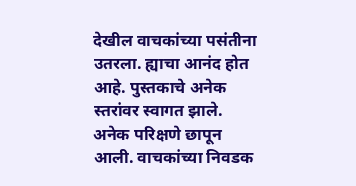देखील वाचकांच्या पसंतीना उतरला. ह्याचा आनंद होत आहे. पुस्तकाचे अनेक स्तरांवर स्वागत झाले. अनेक परिक्षणे छापून आली. वाचकांच्या निवडक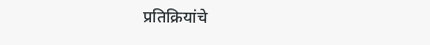प्रतिक्रियांचे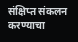संक्षिप्त संकलन करण्याचा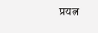प्रयत्न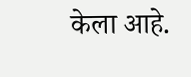केला आहे.